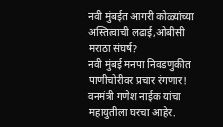नवी मुंबईत आगरी कोळ्यांच्या अस्तित्वाची लढाई,ओबीसी मराठा संघर्ष?
नवी मुंबई मनपा निवडणुकीत पाणीचोरीवर प्रचार रंगणार! वनमंत्री गणेश नाईक यांचा महायुतीला घरचा आहेर.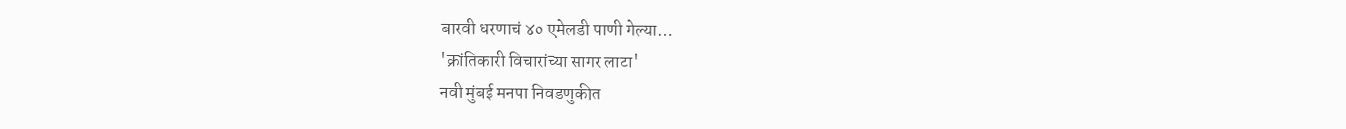बारवी धरणाचं ४० एमेलडी पाणी गेल्या…
'क्रांतिकारी विचारांच्या सागर लाटा'
नवी मुंबई मनपा निवडणुकीत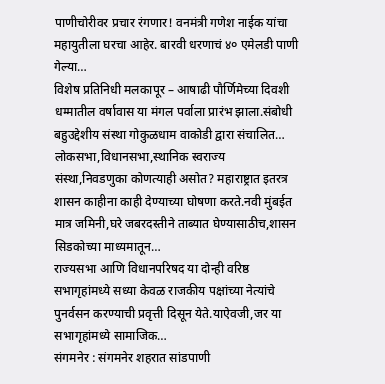पाणीचोरीवर प्रचार रंगणार! वनमंत्री गणेश नाईक यांचा महायुतीला घरचा आहेर. बारवी धरणाचं ४० एमेलडी पाणी गेल्या…
विशेष प्रतिनिधी मलकापूर – आषाढी पौर्णिमेच्या दिवशी धम्मातील वर्षावास या मंगल पर्वाला प्रारंभ झाला.संबोधी बहुउद्देशीय संस्था गोकुळधाम वाकोडी द्वारा संचालित…
लोकसभा,विधानसभा,स्थानिक स्वराज्य संस्था,निवडणुका कोणत्याही असोत? महाराष्ट्रात इतरत्र शासन काहीना काही देण्याच्या घोषणा करते.नवी मुंबईत मात्र जमिनी,घरे जबरदस्तीने ताब्यात घेण्यासाठीच,शासन सिडकोच्या माध्यमातून…
राज्यसभा आणि विधानपरिषद या दोन्ही वरिष्ठ सभागृहांमध्ये सध्या केवळ राजकीय पक्षांच्या नेत्यांचे पुनर्वसन करण्याची प्रवृत्ती दिसून येते.याऐवजी,जर या सभागृहांमध्ये सामाजिक…
संगमनेर : संगमनेर शहरात सांडपाणी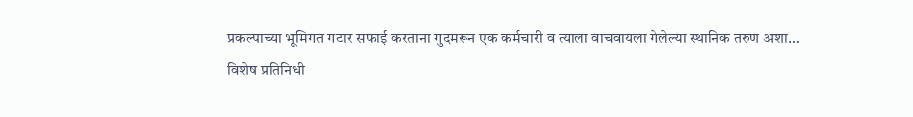प्रकल्पाच्या भूमिगत गटार सफाई करताना गुदमरून एक कर्मचारी व त्याला वाचवायला गेलेल्या स्थानिक तरुण अशा…
विशेष प्रतिनिधी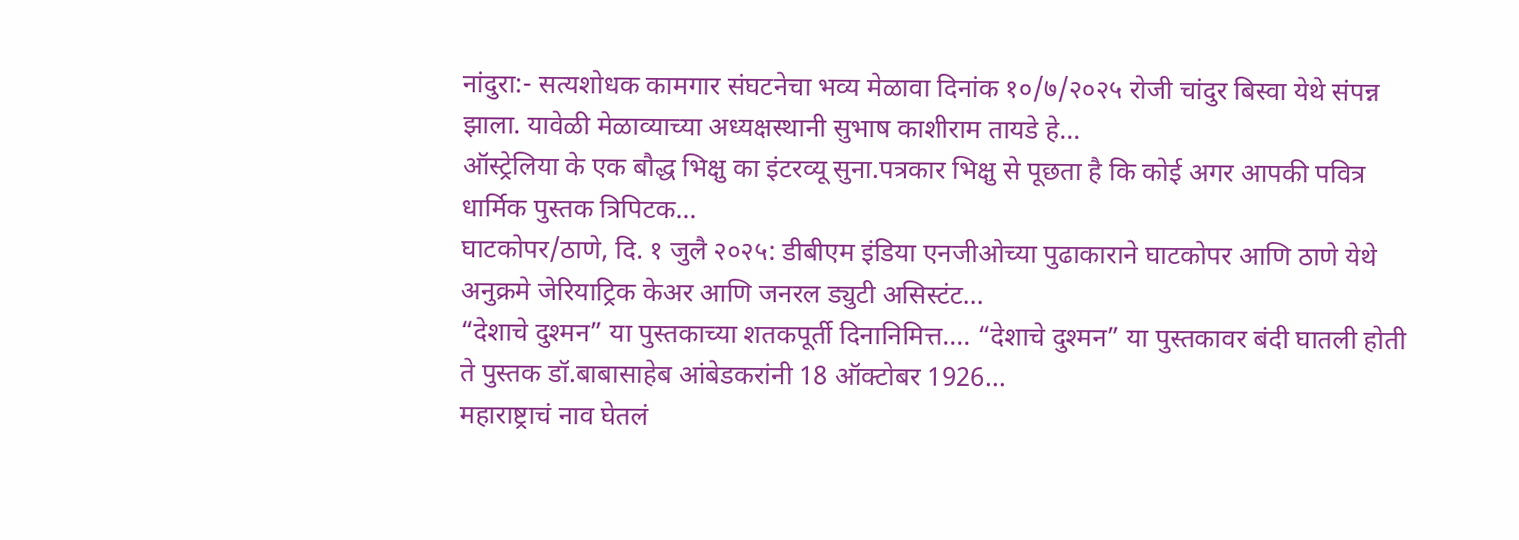नांदुरा:- सत्यशोधक कामगार संघटनेचा भव्य मेळावा दिनांक १०/७/२०२५ रोजी चांदुर बिस्वा येथे संपन्न झाला. यावेळी मेळाव्याच्या अध्यक्षस्थानी सुभाष काशीराम तायडे हे…
ऑस्ट्रेलिया के एक बौद्ध भिक्षु का इंटरव्यू सुना.पत्रकार भिक्षु से पूछता है कि कोई अगर आपकी पवित्र धार्मिक पुस्तक त्रिपिटक…
घाटकोपर/ठाणे, दि. १ जुलै २०२५: डीबीएम इंडिया एनजीओच्या पुढाकाराने घाटकोपर आणि ठाणे येथे अनुक्रमे जेरियाट्रिक केअर आणि जनरल ड्युटी असिस्टंट…
“देशाचे दुश्मन” या पुस्तकाच्या शतकपूर्ती दिनानिमित्त…. “देशाचे दुश्मन” या पुस्तकावर बंदी घातली होती ते पुस्तक डॉ.बाबासाहेब आंबेडकरांनी 18 ऑक्टोबर 1926…
महाराष्ट्राचं नाव घेतलं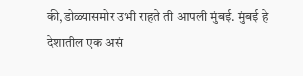की,डोळ्यासमोर उभी राहते ती आपली मुंबई. मुंबई हे देशातील एक असं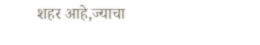शहर आहे,ज्याचा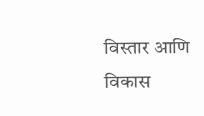विस्तार आणि विकास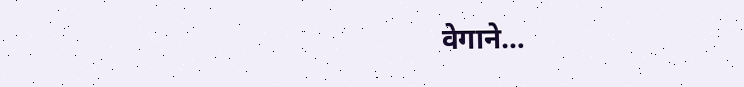वेगाने…